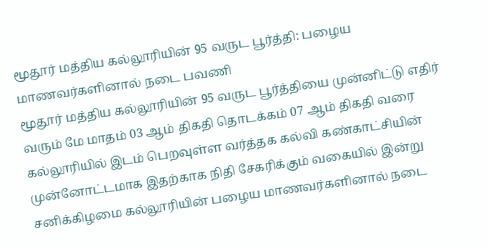மூதூர் மத்திய கல்லூரியின் 95 வருட பூர்த்தி: பழைய மாணவர்களினால் நடை பவணி
மூதூர் மத்திய கல்லூரியின் 95 வருட பூர்த்தியை முன்னிட்டு எதிர் வரும் மே மாதம் 03 ஆம் திகதி தொடக்கம் 07 ஆம் திகதி வரை கல்லூரியில் இடம் பெறவுள்ள வர்த்தக கல்வி கண்காட்சியின் முன்னோட்டமாக இதற்காக நிதி சேகரிக்கும் வகையில் இன்று சனிக்கிழமை கல்லூரியின் பழைய மாணவர்களினால் நடை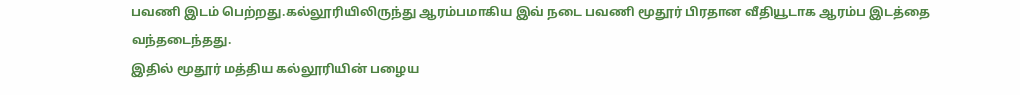பவணி இடம் பெற்றது.கல்லூரியிலிருந்து ஆரம்பமாகிய இவ் நடை பவணி மூதூர் பிரதான வீதியூடாக ஆரம்ப இடத்தை வந்தடைந்தது.
இதில் மூதூர் மத்திய கல்லூரியின் பழைய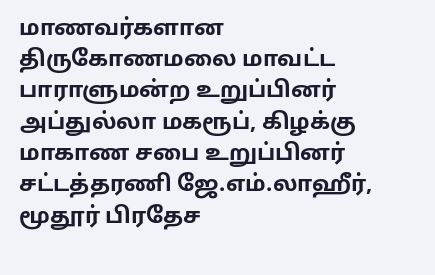மாணவர்களான திருகோணமலை மாவட்ட பாராளுமன்ற உறுப்பினர் அப்துல்லா மகரூப், கிழக்கு மாகாண சபை உறுப்பினர் சட்டத்தரணி ஜே.எம்.லாஹீர், மூதூர் பிரதேச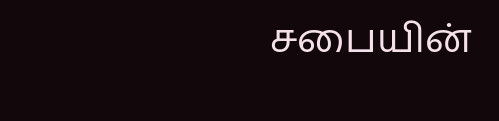சபையின்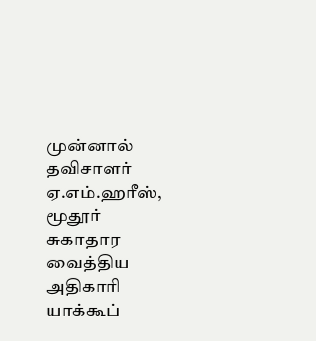முன்னால் தவிசாளர் ஏ.எம்.ஹரீஸ், மூதூர் சுகாதார வைத்திய அதிகாரி யாக்கூப்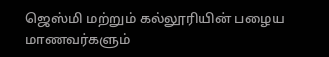ஜெஸ்மி மற்றும் கல்லூரியின் பழைய மாணவர்களும்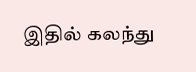இதில் கலந்து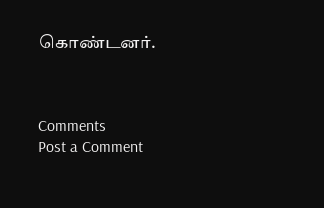கொண்டனர்.



Comments
Post a Comment